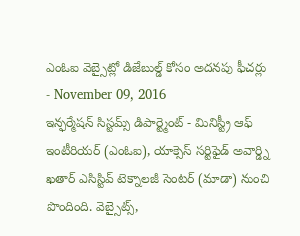ఎంఓఐ వెబ్సైట్లో డిజేబుల్డ్ కోసం అదనపు ఫీచర్లు
- November 09, 2016
ఇన్ఫర్మేషన్ సిస్టమ్స్ డిపార్ట్మెంట్ - మినిస్ట్రీ ఆఫ్ ఇంటీరియర్ (ఎంఓఐ), యాక్సెస్ సర్టిఫైడ్ అవార్డ్ని ఖతార్ ఎసిస్టివ్ టెక్నాలజీ సెంటర్ (మాడా) నుంచి పొందింది. వెబ్సైట్స్,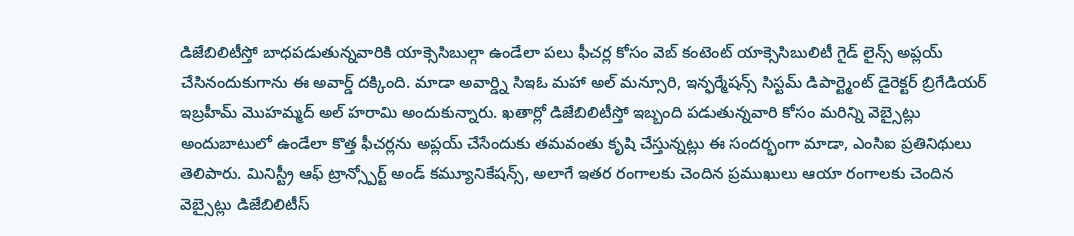డిజేబిలిటీస్తో బాధపడుతున్నవారికి యాక్సెసిబుల్గా ఉండేలా పలు ఫీచర్ల కోసం వెబ్ కంటెంట్ యాక్సెసిబులిటీ గైడ్ లైన్స్ అప్లయ్ చేసినందుకుగాను ఈ అవార్డ్ దక్కింది. మాడా అవార్డ్ని సిఇఓ మహా అల్ మన్సూరి, ఇన్ఫర్మేషన్స్ సిస్టమ్ డిపార్ట్మెంట్ డైరెక్టర్ బ్రిగేడియర్ ఇబ్రహీమ్ మొహమ్మద్ అల్ హరామి అందుకున్నారు. ఖతార్లో డిజేబిలిటీస్తో ఇబ్బంది పడుతున్నవారి కోసం మరిన్ని వెబ్సైట్లు అందుబాటులో ఉండేలా కొత్త ఫీచర్లను అప్లయ్ చేసేందుకు తమవంతు కృషి చేస్తున్నట్లు ఈ సందర్భంగా మాడా, ఎంసిఐ ప్రతినిథులు తెలిపారు. మినిస్ట్రీ ఆఫ్ ట్రాన్స్పోర్ట్ అండ్ కమ్యూనికేషన్స్, అలాగే ఇతర రంగాలకు చెందిన ప్రముఖులు ఆయా రంగాలకు చెందిన వెబ్సైట్లు డిజేబిలిటీస్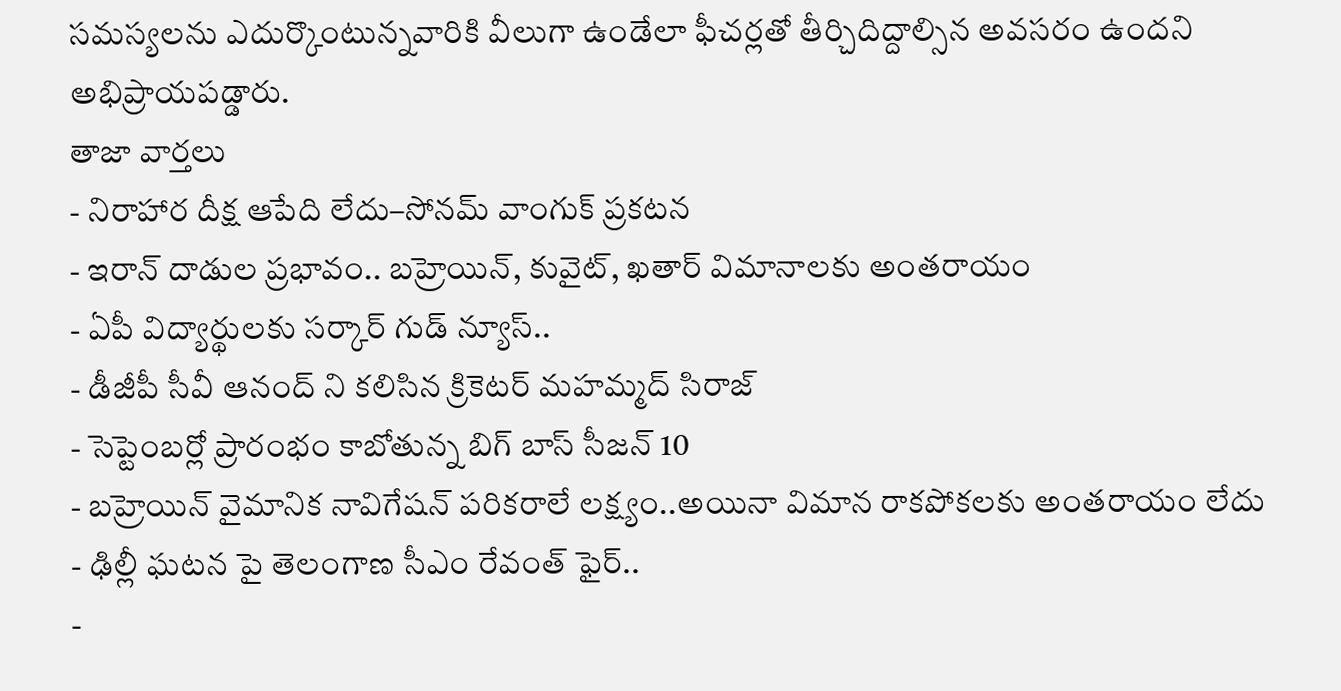సమస్యలను ఎదుర్కొంటున్నవారికి వీలుగా ఉండేలా ఫీచర్లతో తీర్చిదిద్దాల్సిన అవసరం ఉందని అభిప్రాయపడ్డారు.
తాజా వార్తలు
- నిరాహార దీక్ష ఆపేది లేదు–సోనమ్ వాంగుక్ ప్రకటన
- ఇరాన్ దాడుల ప్రభావం.. బహ్రెయిన్, కువైట్, ఖతార్ విమానాలకు అంతరాయం
- ఏపీ విద్యార్థులకు సర్కార్ గుడ్ న్యూస్..
- డీజీపీ సీవీ ఆనంద్ ని కలిసిన క్రికెటర్ మహమ్మద్ సిరాజ్
- సెప్టెంబర్లో ప్రారంభం కాబోతున్న బిగ్ బాస్ సీజన్ 10
- బహ్రెయిన్ వైమానిక నావిగేషన్ పరికరాలే లక్ష్యం..అయినా విమాన రాకపోకలకు అంతరాయం లేదు
- ఢిల్లీ ఘటన పై తెలంగాణ సీఎం రేవంత్ ఫైర్..
-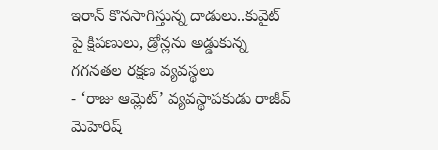ఇరాన్ కొనసాగిస్తున్న దాడులు..కువైట్ పై క్షిపణులు, డ్రోన్లను అడ్డుకున్న గగనతల రక్షణ వ్యవస్థలు
- ‘రాజు ఆమ్లెట్’ వ్యవస్థాపకుడు రాజీవ్ మెహెరిష్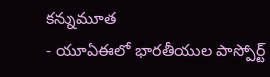కన్నుమూత
- యూఏఈలో భారతీయుల పాస్పోర్ట్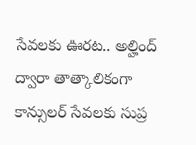సేవలకు ఊరట.. అల్హింద్ ద్వారా తాత్కాలికంగా కాన్సులర్ సేవలకు సుప్ర